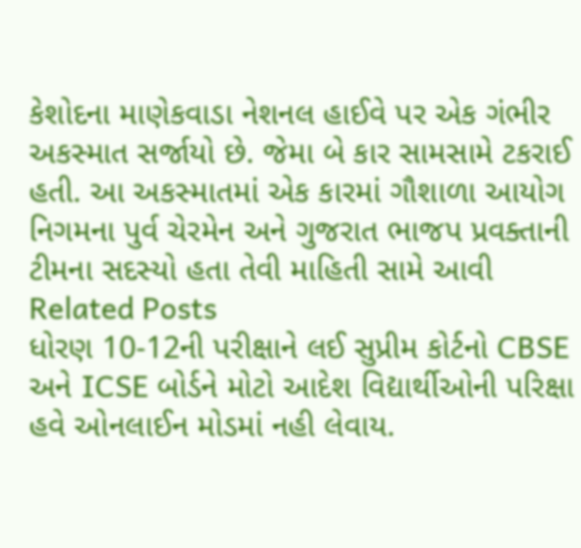કેશોદના માણેકવાડા નેશનલ હાઈવે પર એક ગંભીર અકસ્માત સર્જાયો છે. જેમા બે કાર સામસામે ટકરાઈ હતી. આ અકસ્માતમાં એક કારમાં ગૌશાળા આયોગ નિગમના પુર્વ ચેરમેન અને ગુજરાત ભાજપ પ્રવક્તાની ટીમના સદસ્યો હતા તેવી માહિતી સામે આવી
Related Posts
ધોરણ 10-12ની પરીક્ષાને લઈ સુપ્રીમ કોર્ટનો CBSE અને ICSE બોર્ડને મોટો આદેશ વિદ્યાર્થીઓની પરિક્ષા હવે ઓનલાઈન મોડમાં નહી લેવાય.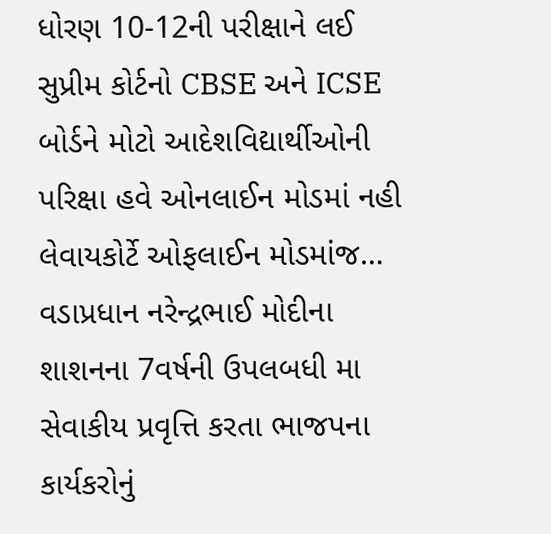ધોરણ 10-12ની પરીક્ષાને લઈ સુપ્રીમ કોર્ટનો CBSE અને ICSE બોર્ડને મોટો આદેશવિદ્યાર્થીઓની પરિક્ષા હવે ઓનલાઈન મોડમાં નહી લેવાયકોર્ટે ઓફલાઈન મોડમાંજ…
વડાપ્રધાન નરેન્દ્રભાઈ મોદીના શાશનના 7વર્ષની ઉપલબધી મા સેવાકીય પ્રવૃત્તિ કરતા ભાજપના કાર્યકરોનું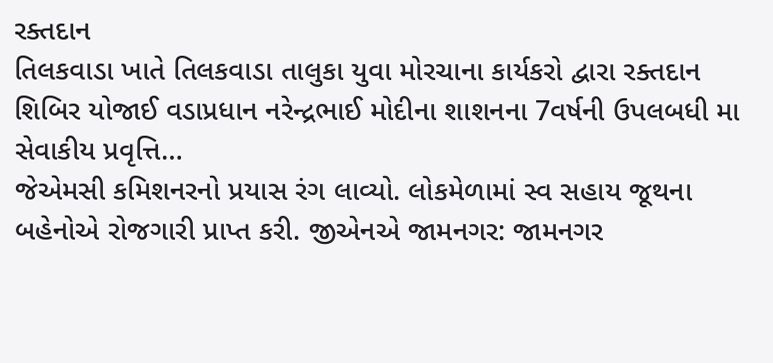રક્તદાન
તિલકવાડા ખાતે તિલકવાડા તાલુકા યુવા મોરચાના કાર્યકરો દ્વારા રક્તદાન શિબિર યોજાઈ વડાપ્રધાન નરેન્દ્રભાઈ મોદીના શાશનના 7વર્ષની ઉપલબધી મા સેવાકીય પ્રવૃત્તિ…
જેએમસી કમિશનરનો પ્રયાસ રંગ લાવ્યો. લોકમેળામાં સ્વ સહાય જૂથના બહેનોએ રોજગારી પ્રાપ્ત કરી. જીએનએ જામનગર: જામનગર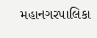મહાનગરપાલિકા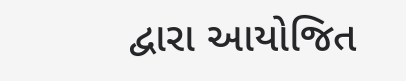દ્વારા આયોજિત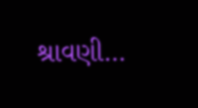શ્રાવણી…